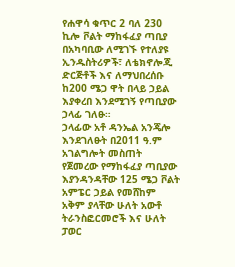የሐዋሳ ቁጥር 2 ባለ 230 ኪሎ ቮልት ማከፋፈያ ጣቢያ በአካባቢው ለሚገኙ የተለያዩ ኢንዱስትሪዎች፣ ለቴክኖሎጂ ድርጅቶች እና ለማህበረሰቡ ከ200 ሜጋ ዋት በላይ ኃይል እያቀረበ እንደሚገኝ የጣቢያው ኃላፊ ገለፁ።
ኃላፊው አቶ ዳንኤል አንጄሎ እንደገለፁት በ2011 ዓ.ም አገልግሎት መስጠት የጀመረው የማከፋፈያ ጣቢያው እያንዳንዳቸው 125 ሜጋ ቮልት አምፔር ኃይል የመሸከም አቅም ያላቸው ሁለት አውቶ ትራንስፎርመሮች እና ሁለት ፓወር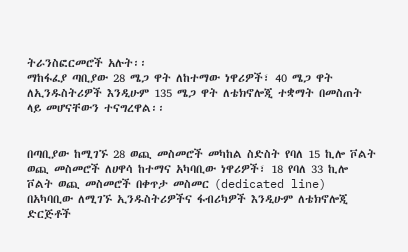ትራንስፎርመሮች አሉት፡፡
ማከፋፈያ ጣቢያው 28 ሜጋ ዋት ለከተማው ነዋሪዎች፣ 40 ሜጋ ዋት ለኢንዱስትሪዎች እንዲሁም 135 ሜጋ ዋት ለቴክኖሎጂ ተቋማት በመስጠት ላይ መሆናቸውን ተናግረዋል፡፡


በጣቢያው ከሚገኙ 28 ወጪ መስመሮች መካከል ስድስት የባለ 15 ኪሎ ቮልት ወጪ መስመሮች ለሀዋሳ ከተማና አካባቢው ነዋሪዎች፣ 18 የባለ 33 ኪሎ ቮልት ወጪ መስመሮች በቀጥታ መስመር (dedicated line) በአካባቢው ለሚገኙ ኢንዱስትሪዎችና ፋብሪካዎች እንዲሁም ለቴክኖሎጂ ድርጅቶች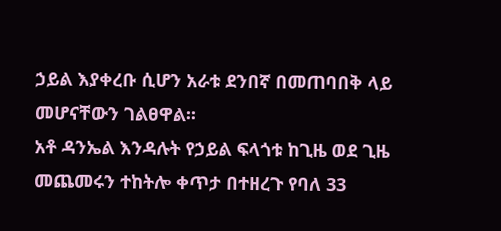ኃይል እያቀረቡ ሲሆን አራቱ ደንበኛ በመጠባበቅ ላይ መሆናቸውን ገልፀዋል፡፡
አቶ ዳንኤል እንዳሉት የኃይል ፍላጎቱ ከጊዜ ወደ ጊዜ መጨመሩን ተከትሎ ቀጥታ በተዘረጉ የባለ 33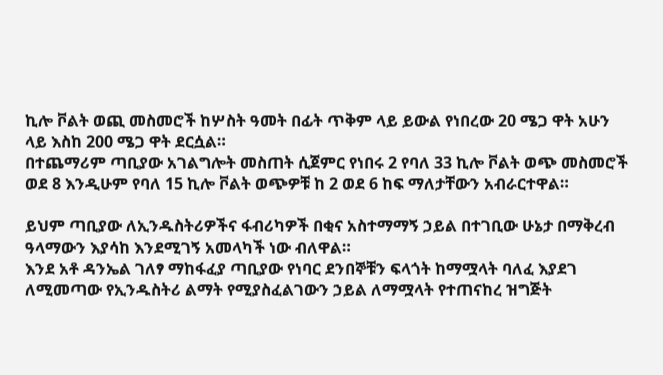ኪሎ ቮልት ወጪ መስመሮች ከሦስት ዓመት በፊት ጥቅም ላይ ይውል የነበረው 20 ሜጋ ዋት አሁን ላይ እስከ 200 ሜጋ ዋት ደርሷል።
በተጨማሪም ጣቢያው አገልግሎት መስጠት ሲጀምር የነበሩ 2 የባለ 33 ኪሎ ቮልት ወጭ መስመሮች ወደ 8 እንዲሁም የባለ 15 ኪሎ ቮልት ወጭዎቹ ከ 2 ወደ 6 ከፍ ማለታቸውን አብራርተዋል።

ይህም ጣቢያው ለኢንዱስትሪዎችና ፋብሪካዎች በቂና አስተማማኝ ኃይል በተገቢው ሁኔታ በማቅረብ ዓላማውን እያሳከ እንደሚገኝ አመላካች ነው ብለዋል።
እንደ አቶ ዳንኤል ገለፃ ማከፋፈያ ጣቢያው የነባር ደንበኞቹን ፍላጎት ከማሟላት ባለፈ እያደገ ለሚመጣው የኢንዱስትሪ ልማት የሚያስፈልገውን ኃይል ለማሟላት የተጠናከረ ዝግጅት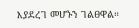እያደረገ መሆኑን ገልፀዋል።